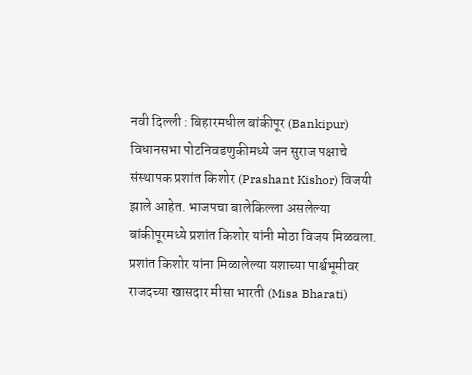नवी दिल्ली : बिहारमधील बांकीपूर (Bankipur) विधानसभा पोटनिवडणुकीमध्ये जन सुराज पक्षाचे संस्थापक प्रशांत किशोर (Prashant Kishor) विजयी झाले आहेत. भाजपचा बालेकिल्ला असलेल्या बांकीपूरमध्ये प्रशांत किशोर यांनी मोठा विजय मिळवला. प्रशांत किशोर यांना मिळालेल्या यशाच्या पार्श्वभूमीवर राजदच्या खासदार मीसा भारती (Misa Bharati)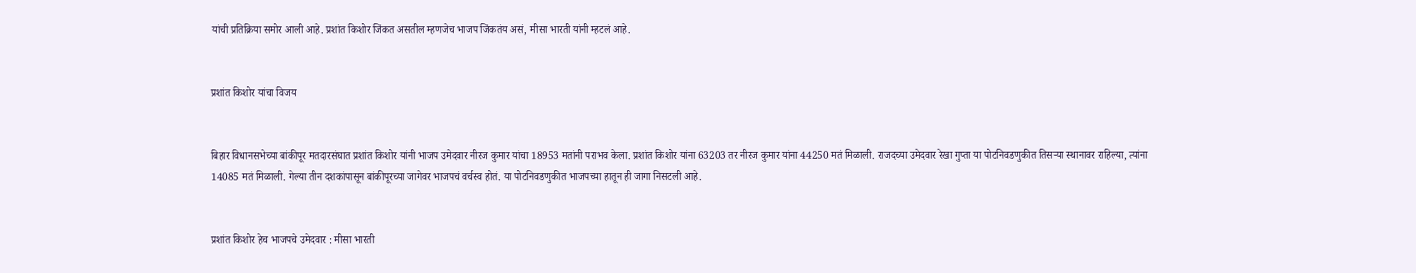यांची प्रतिक्रिया समोर आली आहे. प्रशांत किशोर जिंकत असतील म्हणजेच भाजप जिंकतंय असं, मीसा भारती यांनी म्हटलं आहे.


प्रशांत किशोर यांचा विजय


बिहार विधानसभेच्या बांकीपूर मतदारसंघात प्रशांत किशोर यांनी भाजप उमेदवार नीरज कुमार यांचा 18953 मतांनी पराभव केला. प्रशांत किशोर यांना 63203 तर नीरज कुमार यांना 44250 मतं मिळाली. राजदच्या उमेदवार रेखा गुप्ता या पोटनिवडणुकीत तिसऱ्या स्थानावर राहिल्या, त्यांना 14085 मतं मिळाली. गेल्या तीन दशकांपासून बांकीपूरच्या जागेवर भाजपचं वर्चस्व होतं. या पोटनिवडणुकीत भाजपच्या हातून ही जागा निसटली आहे.


प्रशांत किशोर हेच भाजपचे उमेदवार : मीसा भारती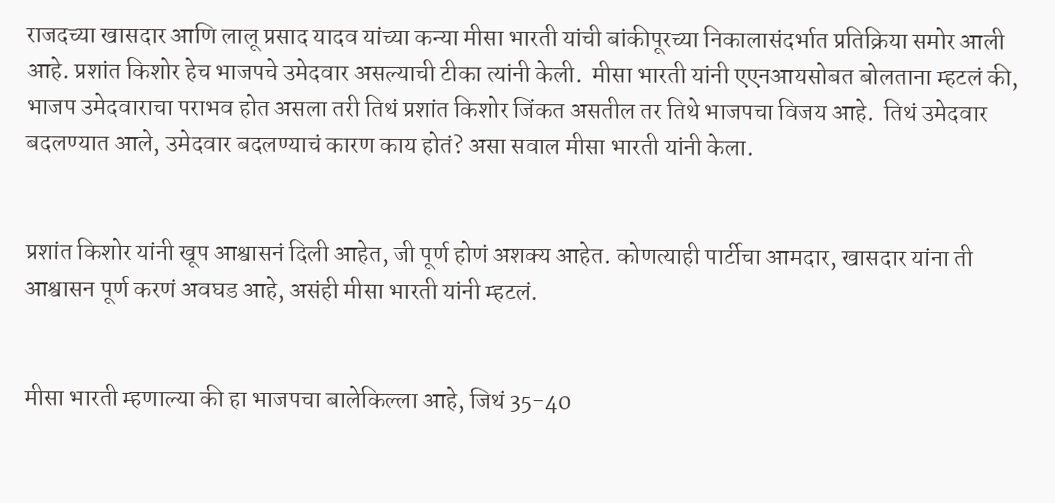राजदच्या खासदार आणि लालू प्रसाद यादव यांच्या कन्या मीसा भारती यांची बांकीपूरच्या निकालासंदर्भात प्रतिक्रिया समोर आली आहे. प्रशांत किशोर हेच भाजपचे उमेदवार असल्याची टीका त्यांनी केली.  मीसा भारती यांनी एएनआयसोबत बोलताना म्हटलं की, भाजप उमेदवाराचा पराभव होत असला तरी तिथं प्रशांत किशोर जिंकत असतील तर तिथे भाजपचा विजय आहे.  तिथं उमेदवार बदलण्यात आले, उमेदवार बदलण्याचं कारण काय होतं? असा सवाल मीसा भारती यांनी केला.


प्रशांत किशोर यांनी खूप आश्वासनं दिली आहेत, जी पूर्ण होणं अशक्य आहेत. कोणत्याही पार्टीचा आमदार, खासदार यांना ती आश्वासन पूर्ण करणं अवघड आहे, असंही मीसा भारती यांनी म्हटलं.


मीसा भारती म्हणाल्या की हा भाजपचा बालेकिल्ला आहे, जिथं 35-40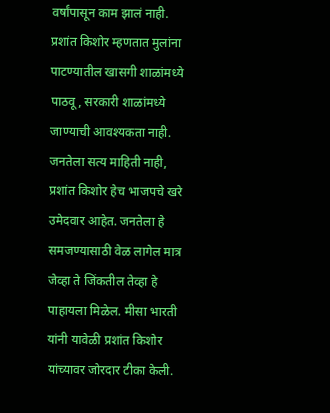वर्षांपासून काम झालं नाही. प्रशांत किशोर म्हणतात मुलांना पाटण्यातील खासगी शाळांमध्ये पाठवू, सरकारी शाळांमध्ये जाण्याची आवश्यकता नाही. जनतेला सत्य माहिती नाही, प्रशांत किशोर हेच भाजपचे खरे उमेदवार आहेत. जनतेला हे समजण्यासाठी वेळ लागेल मात्र जेव्हा ते जिंकतील तेव्हा हे पाहायला मिळेल. मीसा भारती यांनी यावेळी प्रशांत किशोर यांच्यावर जोरदार टीका केली.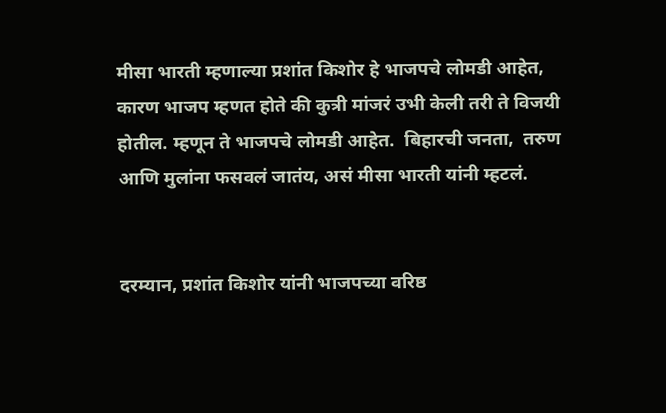मीसा भारती म्हणाल्या प्रशांत किशोर हे भाजपचे लोमडी आहेत, कारण भाजप म्हणत होते की कुत्री मांजरं उभी केली तरी ते विजयी होतील. म्हणून ते भाजपचे लोमडी आहेत.  बिहारची जनता,  तरुण आणि मुलांना फसवलं जातंय, असं मीसा भारती यांनी म्हटलं.


दरम्यान, प्रशांत किशोर यांनी भाजपच्या वरिष्ठ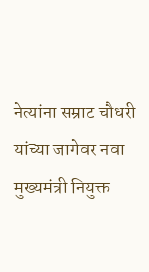नेत्यांना सम्राट चौधरी यांच्या जागेवर नवा मुख्यमंत्री नियुक्त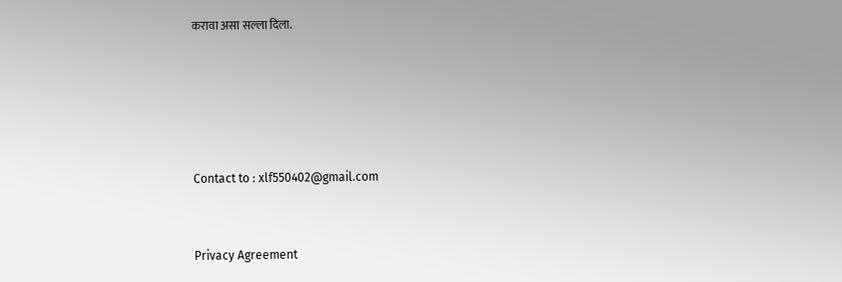करावा असा सल्ला दिला.





Contact to : xlf550402@gmail.com


Privacy Agreement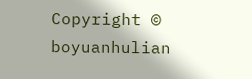Copyright © boyuanhulian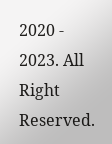2020 - 2023. All Right Reserved.